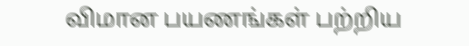விமான பயணங்கள் பற்றிய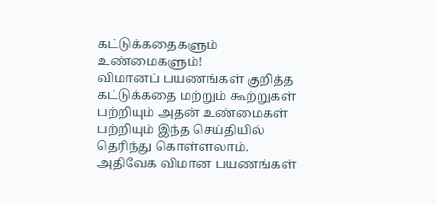கட்டுக்கதைகளும் உண்மைகளும்!
விமானப் பயணங்கள் குறித்த கட்டுக்கதை மற்றும் கூற்றுகள் பற்றியும் அதன் உண்மைகள் பற்றியும் இந்த செய்தியில் தெரிந்து கொள்ளலாம்.
அதிவேக விமான பயணங்கள்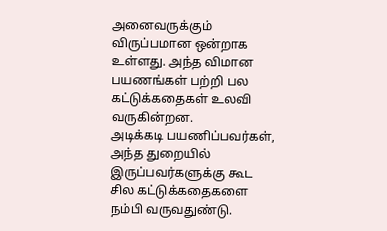அனைவருக்கும் விருப்பமான ஒன்றாக உள்ளது. அந்த விமான பயணங்கள் பற்றி பல கட்டுக்கதைகள் உலவி வருகின்றன.
அடிக்கடி பயணிப்பவர்கள், அந்த துறையில் இருப்பவர்களுக்கு கூட சில கட்டுக்கதைகளை நம்பி வருவதுண்டு.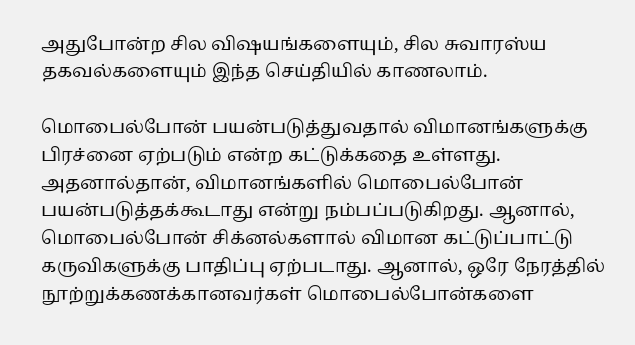அதுபோன்ற சில விஷயங்களையும், சில சுவாரஸ்ய தகவல்களையும் இந்த செய்தியில் காணலாம்.

மொபைல்போன் பயன்படுத்துவதால் விமானங்களுக்கு பிரச்னை ஏற்படும் என்ற கட்டுக்கதை உள்ளது. அதனால்தான், விமானங்களில் மொபைல்போன் பயன்படுத்தக்கூடாது என்று நம்பப்படுகிறது. ஆனால், மொபைல்போன் சிக்னல்களால் விமான கட்டுப்பாட்டு கருவிகளுக்கு பாதிப்பு ஏற்படாது. ஆனால், ஒரே நேரத்தில் நூற்றுக்கணக்கானவர்கள் மொபைல்போன்களை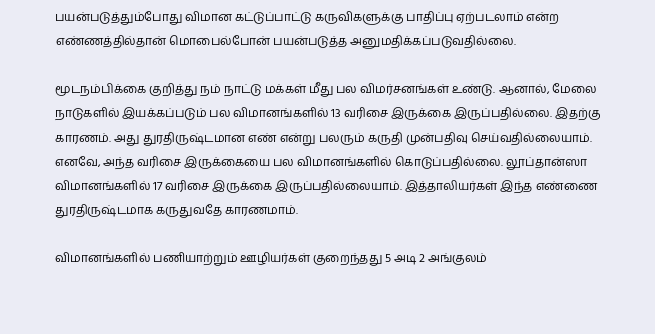பயன்படுத்தும்போது விமான கட்டுப்பாட்டு கருவிகளுக்கு பாதிப்பு ஏற்படலாம் என்ற எண்ணத்தில்தான் மொபைல்போன் பயன்படுத்த அனுமதிக்கப்படுவதில்லை.

மூடநம்பிக்கை குறித்து நம் நாட்டு மக்கள் மீது பல விமர்சனங்கள் உண்டு. ஆனால், மேலை நாடுகளில் இயக்கப்படும் பல விமானங்களில் 13 வரிசை இருக்கை இருப்பதில்லை. இதற்கு காரணம். அது துரதிருஷ்டமான எண் என்று பலரும் கருதி முன்பதிவு செய்வதில்லையாம். எனவே, அந்த வரிசை இருக்கையை பல விமானங்களில் கொடுப்பதில்லை. லூப்தான்ஸா விமானங்களில் 17 வரிசை இருக்கை இருப்பதில்லையாம். இத்தாலியர்கள் இந்த எண்ணை துரதிருஷ்டமாக கருதுவதே காரணமாம்.

விமானங்களில் பணியாற்றும் ஊழியர்கள் குறைந்தது 5 அடி 2 அங்குலம்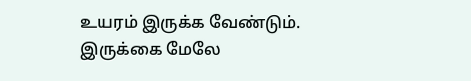உயரம் இருக்க வேண்டும். இருக்கை மேலே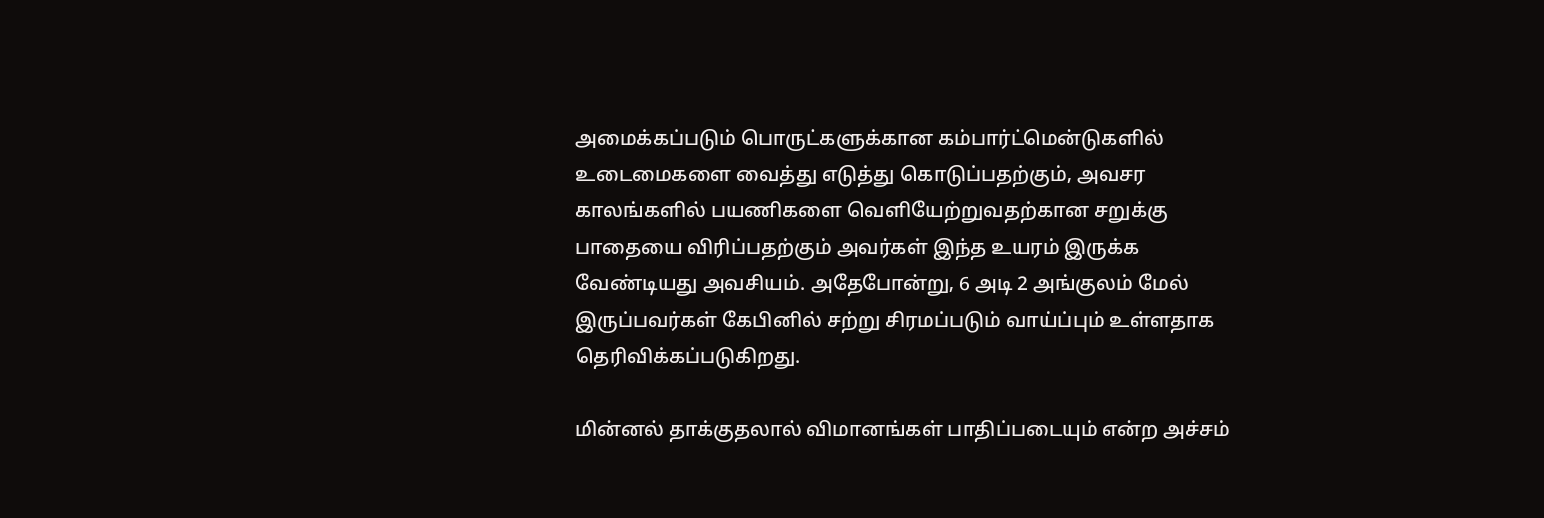அமைக்கப்படும் பொருட்களுக்கான கம்பார்ட்மென்டுகளில் உடைமைகளை வைத்து எடுத்து கொடுப்பதற்கும், அவசர காலங்களில் பயணிகளை வெளியேற்றுவதற்கான சறுக்கு பாதையை விரிப்பதற்கும் அவர்கள் இந்த உயரம் இருக்க வேண்டியது அவசியம். அதேபோன்று, 6 அடி 2 அங்குலம் மேல் இருப்பவர்கள் கேபினில் சற்று சிரமப்படும் வாய்ப்பும் உள்ளதாக தெரிவிக்கப்படுகிறது.

மின்னல் தாக்குதலால் விமானங்கள் பாதிப்படையும் என்ற அச்சம்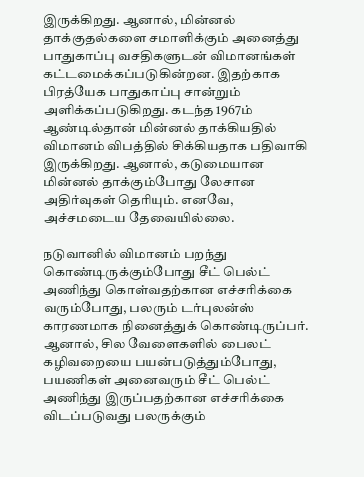இருக்கிறது. ஆனால், மின்னல் தாக்குதல்களை சமாளிக்கும் அனைத்து பாதுகாப்பு வசதிகளுடன் விமானங்கள் கட்டமைக்கப்படுகின்றன. இதற்காக பிரத்யேக பாதுகாப்பு சான்றும் அளிக்கப்படுகிறது. கடந்த 1967ம் ஆண்டில்தான் மின்னல் தாக்கியதில் விமானம் விபத்தில் சிக்கியதாக பதிவாகி இருக்கிறது. ஆனால், கடுமையான மின்னல் தாக்கும்போது லேசான அதிர்வுகள் தெரியும். எனவே, அச்சமடைய தேவையில்லை.

நடுவானில் விமானம் பறந்து கொண்டிருக்கும்போது சீட் பெல்ட் அணிந்து கொள்வதற்கான எச்சரிக்கை வரும்போது, பலரும் டர்புலன்ஸ் காரணமாக நினைத்துக் கொண்டிருப்பர். ஆனால், சில வேளைகளில் பைலட் கழிவறையை பயன்படுத்தும்போது, பயணிகள் அனைவரும் சீட் பெல்ட் அணிந்து இருப்பதற்கான எச்சரிக்கை விடப்படுவது பலருக்கும்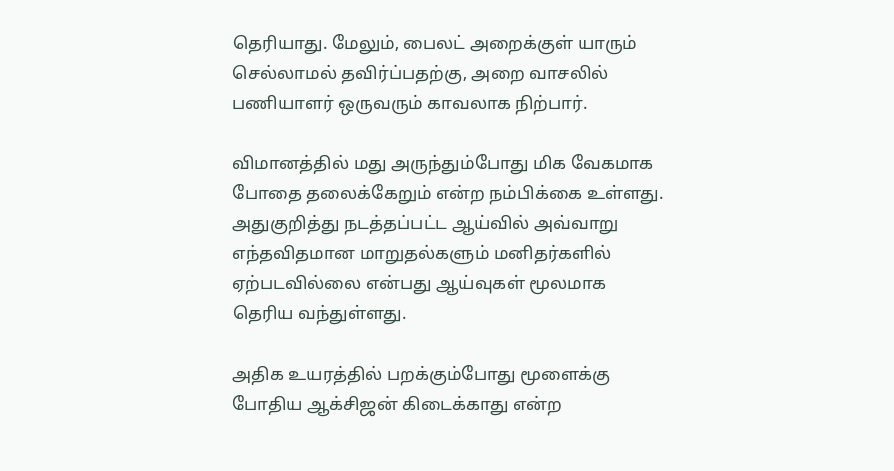தெரியாது. மேலும், பைலட் அறைக்குள் யாரும் செல்லாமல் தவிர்ப்பதற்கு, அறை வாசலில் பணியாளர் ஒருவரும் காவலாக நிற்பார்.

விமானத்தில் மது அருந்தும்போது மிக வேகமாக போதை தலைக்கேறும் என்ற நம்பிக்கை உள்ளது. அதுகுறித்து நடத்தப்பட்ட ஆய்வில் அவ்வாறு எந்தவிதமான மாறுதல்களும் மனிதர்களில் ஏற்படவில்லை என்பது ஆய்வுகள் மூலமாக தெரிய வந்துள்ளது.

அதிக உயரத்தில் பறக்கும்போது மூளைக்கு போதிய ஆக்சிஜன் கிடைக்காது என்ற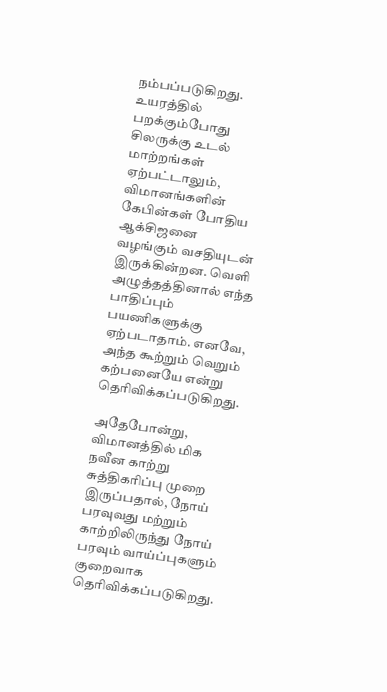நம்பப்படுகிறது. உயரத்தில் பறக்கும்போது சிலருக்கு உடல் மாற்றங்கள் ஏற்பட்டாலும், விமானங்களின் கேபின்கள் போதிய ஆக்சிஜனை வழங்கும் வசதியுடன் இருக்கின்றன. வெளி அழுத்தத்தினால் எந்த பாதிப்பும் பயணிகளுக்கு ஏற்படாதாம். எனவே, அந்த கூற்றும் வெறும் கற்பனையே என்று தெரிவிக்கப்படுகிறது.

அதேபோன்று, விமானத்தில் மிக நவீன காற்று சுத்திகரிப்பு முறை இருப்பதால், நோய் பரவுவது மற்றும் காற்றிலிருந்து நோய் பரவும் வாய்ப்புகளும் குறைவாக தெரிவிக்கப்படுகிறது.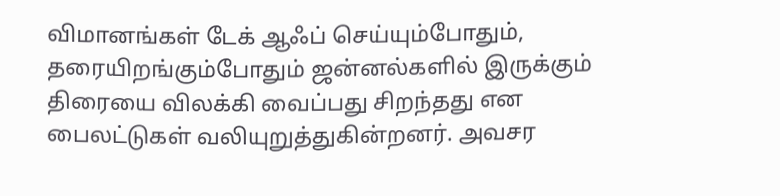விமானங்கள் டேக் ஆஃப் செய்யும்போதும், தரையிறங்கும்போதும் ஜன்னல்களில் இருக்கும் திரையை விலக்கி வைப்பது சிறந்தது என பைலட்டுகள் வலியுறுத்துகின்றனர். அவசர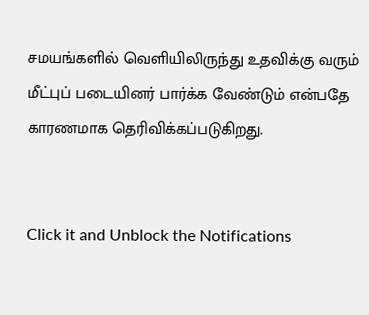சமயங்களில் வெளியிலிருந்து உதவிக்கு வரும் மீட்புப் படையினர் பார்க்க வேண்டும் என்பதே காரணமாக தெரிவிக்கப்படுகிறது.


Click it and Unblock the Notifications